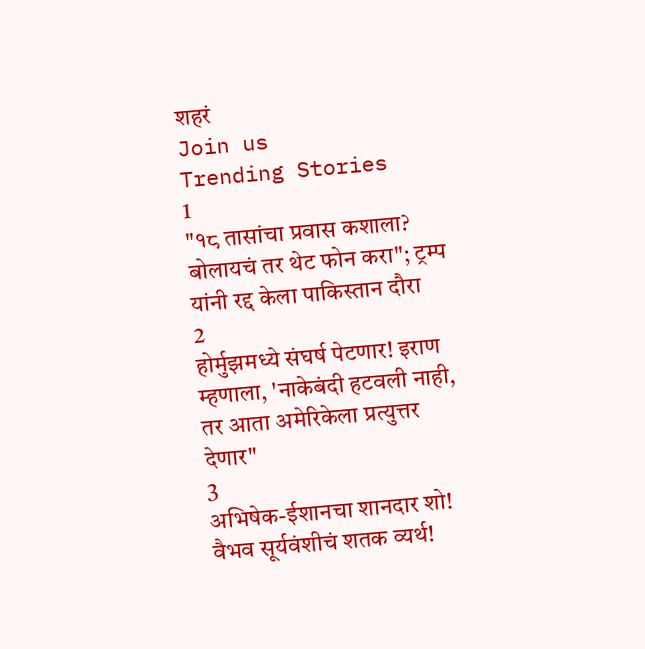शहरं
Join us
Trending Stories
1
"१८ तासांचा प्रवास कशाला? बोलायचं तर थेट फोन करा"; ट्रम्प यांनी रद्द केला पाकिस्तान दौरा
2
होर्मुझमध्ये संघर्ष पेटणार! इराण म्हणाला, 'नाकेबंदी हटवली नाही, तर आता अमेरिकेला प्रत्युत्तर देणार"
3
अभिषेक-ईशानचा शानदार शो! वैभव सूर्यवंशीचं शतक व्यर्थ!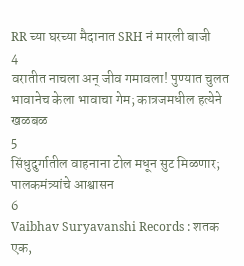RR च्या घरच्या मैदानात SRH नं मारली बाजी
4
वरातीत नाचला अन् जीव गमावला! पुण्यात चुलत भावानेच केला भावाचा गेम; कात्रजमधील हत्येने खळबळ
5
सिंधुदुर्गातील वाहनाना टोल मधून सुट मिळणार; पालकमंत्र्यांचे आश्वासन
6
Vaibhav Suryavanshi Records : शतक एक,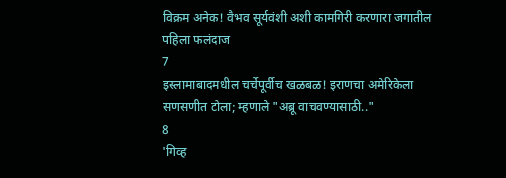विक्रम अनेक! वैभव सूर्यवंशी अशी कामगिरी करणारा जगातील पहिला फलंदाज
7
इस्लामाबादमधील चर्चेपूर्वीच खळबळ! इराणचा अमेरिकेला सणसणीत टोला; म्हणाले "अब्रू वाचवण्यासाठी.."
8
'गिव्ह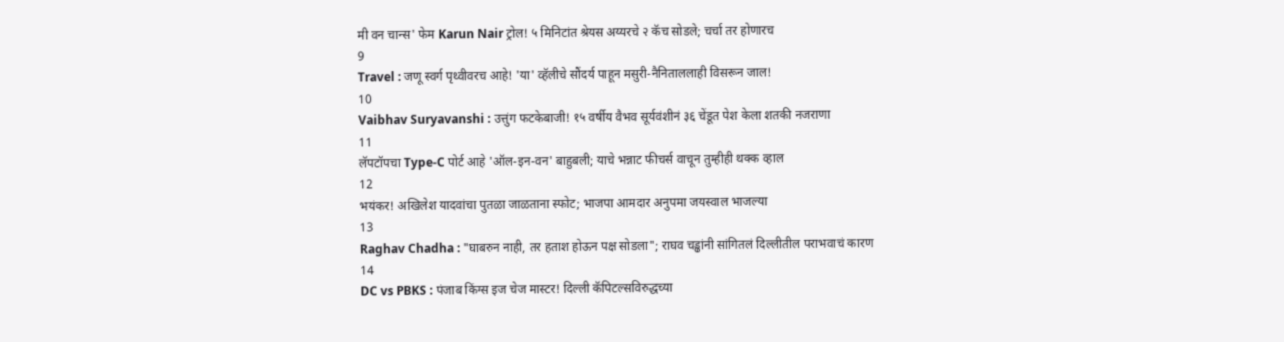मी वन चान्स' फेम Karun Nair ट्रोल! ५ मिनिटांत श्रेयस अय्यरचे २ कॅच सोडले; चर्चा तर होणारच
9
Travel : जणू स्वर्ग पृथ्वीवरच आहे! 'या' व्हॅलीचे सौंदर्य पाहून मसुरी-नैनिताललाही विसरून जाल!
10
Vaibhav Suryavanshi : उत्तुंग फटकेबाजी! १५ वर्षीय वैभव सूर्यवंशीनं ३६ चेंडूत पेश केला शतकी नजराणा
11
लॅपटॉपचा Type-C पोर्ट आहे 'ऑल-इन-वन' बाहुबली; याचे भन्नाट फीचर्स वाचून तुम्हीही थक्क व्हाल
12
भयंकर! अखिलेश यादवांचा पुतळा जाळताना स्फोट; भाजपा आमदार अनुपमा जयस्वाल भाजल्या
13
Raghav Chadha : "घाबरुन नाही, तर हताश होऊन पक्ष सोडला"; राघव चड्ढांनी सांगितलं दिल्लीतील पराभवाचं कारण
14
DC vs PBKS : पंजाब किंग्स इज चेज मास्टर! दिल्ली कॅपिटल्सविरुद्धच्या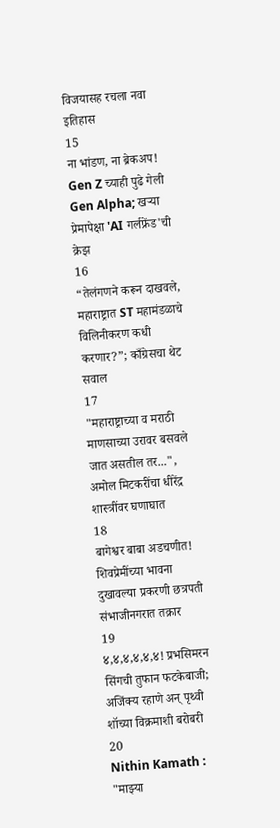विजयासह रचला नवा इतिहास
15
ना भांडण, ना ब्रेकअप! Gen Z च्याही पुढे गेली Gen Alpha; खऱ्या प्रेमापेक्षा 'AI गर्लफ्रेंड'ची क्रेझ
16
“तेलंगणने करून दाखवले, महाराष्ट्रात ST महामंडळाचे विलिनीकरण कधी करणार?”; काँग्रेसचा थेट सवाल
17
"महाराष्ट्राच्या व मराठी माणसाच्या उरावर बसवले जात असतील तर...", अमोल मिटकरींचा धीरेंद्र शास्त्रींवर घणाघात
18
बागेश्वर बाबा अडचणीत! शिवप्रेमींच्या भावना दुखावल्या प्रकरणी छत्रपती संभाजीनगरात तक्रार
19
४,४,४,४,४,४! प्रभसिमरन सिंगची तुफान फटकेबाजी; अजिंक्य रहाणे अन् पृथ्वी शॉच्या विक्रमाशी बरोबरी
20
Nithin Kamath : "माझ्या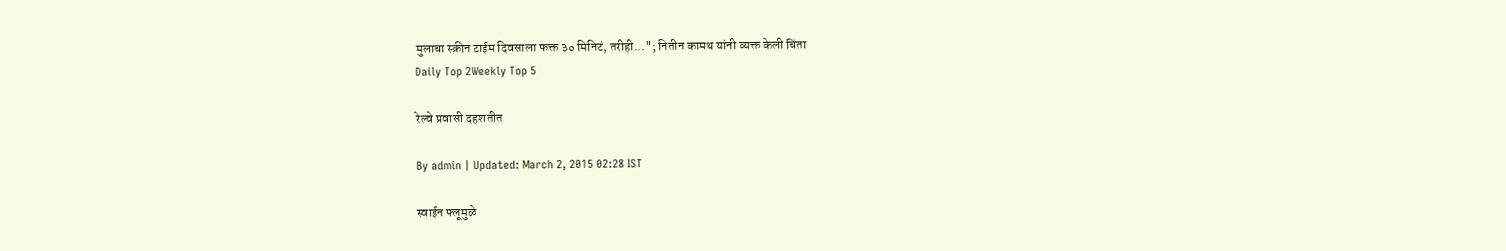मुलाचा स्क्रीन टाईम दिवसाला फक्त ३० मिनिटं, तरीही..."; नितीन कामथ यांनी व्यक्त केली चिंता
Daily Top 2Weekly Top 5

रेल्वे प्रवासी दहशतीत

By admin | Updated: March 2, 2015 02:28 IST

स्वाईन फ्लूमुळे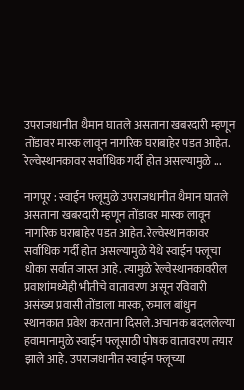उपराजधानीत थैमान घातले असताना खबरदारी म्हणून तोंडावर मास्क लावून नागरिक घराबाहेर पडत आहेत. रेल्वेस्थानकावर सर्वाधिक गर्दी होत असल्यामुळे ...

नागपूर : स्वाईन फ्लूमुळे उपराजधानीत थैमान घातले असताना खबरदारी म्हणून तोंडावर मास्क लावून नागरिक घराबाहेर पडत आहेत. रेल्वेस्थानकावर सर्वाधिक गर्दी होत असल्यामुळे येथे स्वाईन फ्लूचा धोका सर्वात जास्त आहे. त्यामुळे रेल्वेस्थानकावरील प्रवाशांमध्येही भीतीचे वातावरण असून रविवारी असंख्य प्रवासी तोंडाला मास्क, रुमाल बांधुन स्थानकात प्रवेश करताना दिसले.अचानक बदललेल्या हवामानामुळे स्वाईन फ्लूसाठी पोषक वातावरण तयार झाले आहे. उपराजधानीत स्वाईन फ्लूच्या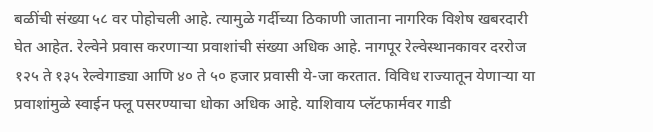बळींची संख्या ५८ वर पोहोचली आहे. त्यामुळे गर्दीच्या ठिकाणी जाताना नागरिक विशेष खबरदारी घेत आहेत. रेल्वेने प्रवास करणाऱ्या प्रवाशांची संख्या अधिक आहे. नागपूर रेल्वेस्थानकावर दररोज १२५ ते १३५ रेल्वेगाड्या आणि ४० ते ५० हजार प्रवासी ये-जा करतात. विविध राज्यातून येणाऱ्या या प्रवाशांमुळे स्वाईन फ्लू पसरण्याचा धोका अधिक आहे. याशिवाय प्लॅटफार्मवर गाडी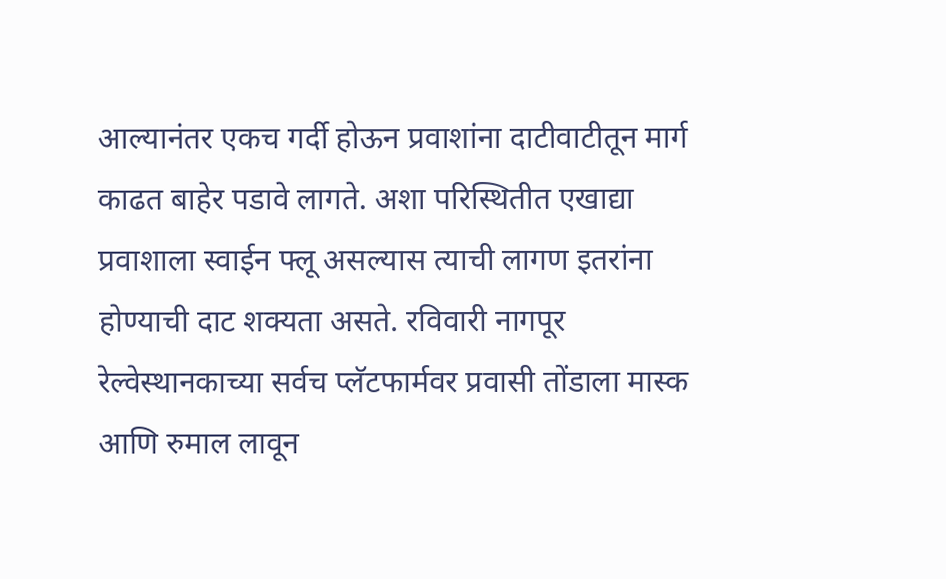आल्यानंतर एकच गर्दी होऊन प्रवाशांना दाटीवाटीतून मार्ग काढत बाहेर पडावे लागते. अशा परिस्थितीत एखाद्या प्रवाशाला स्वाईन फ्लू असल्यास त्याची लागण इतरांना होण्याची दाट शक्यता असते. रविवारी नागपूर रेल्वेस्थानकाच्या सर्वच प्लॅटफार्मवर प्रवासी तोंडाला मास्क आणि रुमाल लावून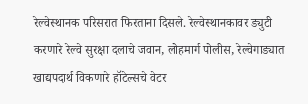रेल्वेस्थानक परिसरात फिरताना दिसले. रेल्वेस्थानकावर ड्युटी करणारे रेल्वे सुरक्षा दलाचे जवान, लोहमार्ग पोलीस, रेल्वेगाड्यात खाद्यपदार्थ विकणारे हॉटेल्सचे वेटर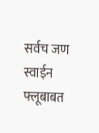सर्वच जण स्वाईन फ्लूबाबत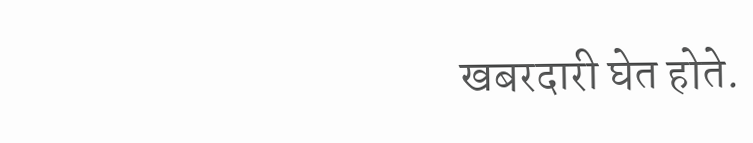खबरदारी घेत होते.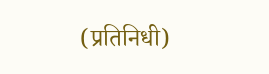(प्रतिनिधी)